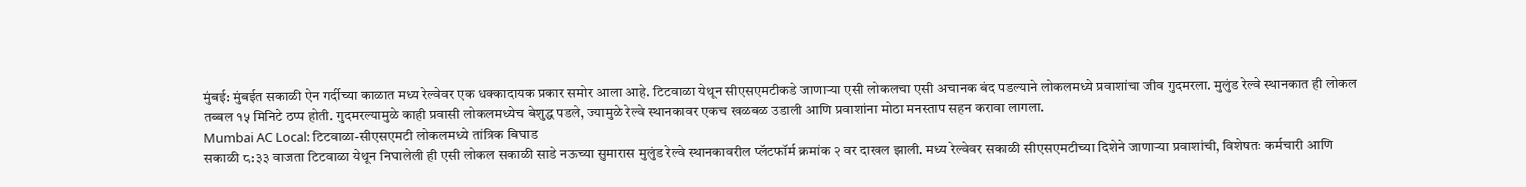मुंबई: मुंबईत सकाळी ऐन गर्दीच्या काळात मध्य रेल्वेवर एक धक्कादायक प्रकार समोर आला आहे. टिटवाळा येथून सीएसएमटीकडे जाणाऱ्या एसी लोकलचा एसी अचानक बंद पडल्याने लोकलमध्ये प्रवाशांचा जीव गुदमरला. मुलुंड रेल्वे स्थानकात ही लोकल तब्बल १५ मिनिटे ठप्प होती. गुदमरल्यामुळे काही प्रवासी लोकलमध्येच बेशुद्ध पडले, ज्यामुळे रेल्वे स्थानकावर एकच खळबळ उडाली आणि प्रवाशांना मोठा मनस्ताप सहन करावा लागला.
Mumbai AC Local: टिटवाळा-सीएसएमटी लोकलमध्ये तांत्रिक बिघाड
सकाळी ८:३३ वाजता टिटवाळा येथून निघालेली ही एसी लोकल सकाळी साडे नऊच्या सुमारास मुलुंड रेल्वे स्थानकावरील प्लॅटफॉर्म क्रमांक २ वर दाखल झाली. मध्य रेल्वेवर सकाळी सीएसएमटीच्या दिशेने जाणाऱ्या प्रवाशांची, विशेषतः कर्मचारी आणि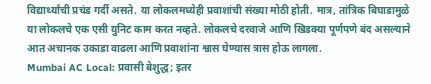विद्यार्थ्यांची प्रचंड गर्दी असते. या लोकलमध्येही प्रवाशांची संख्या मोठी होती. मात्र, तांत्रिक बिघाडामुळे या लोकलचे एक एसी युनिट काम करत नव्हते. लोकलचे दरवाजे आणि खिडक्या पूर्णपणे बंद असल्याने आत अचानक उकाडा वाढला आणि प्रवाशांना श्वास घेण्यास त्रास होऊ लागला.
Mumbai AC Local: प्रवासी बेशुद्ध; इतर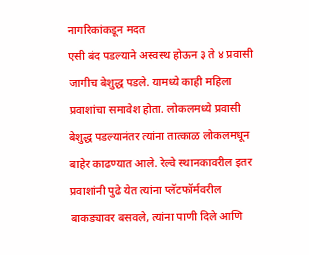नागरिकांकडून मदत
एसी बंद पडल्याने अस्वस्थ होऊन ३ ते ४ प्रवासी जागीच बेशुद्ध पडले. यामध्ये काही महिला प्रवाशांचा समावेश होता. लोकलमध्ये प्रवासी बेशुद्ध पडल्यानंतर त्यांना तात्काळ लोकलमधून बाहेर काढण्यात आले. रेल्वे स्थानकावरील इतर प्रवाशांनी पुढे येत त्यांना प्लॅटफॉर्मवरील बाकड्यावर बसवले, त्यांना पाणी दिले आणि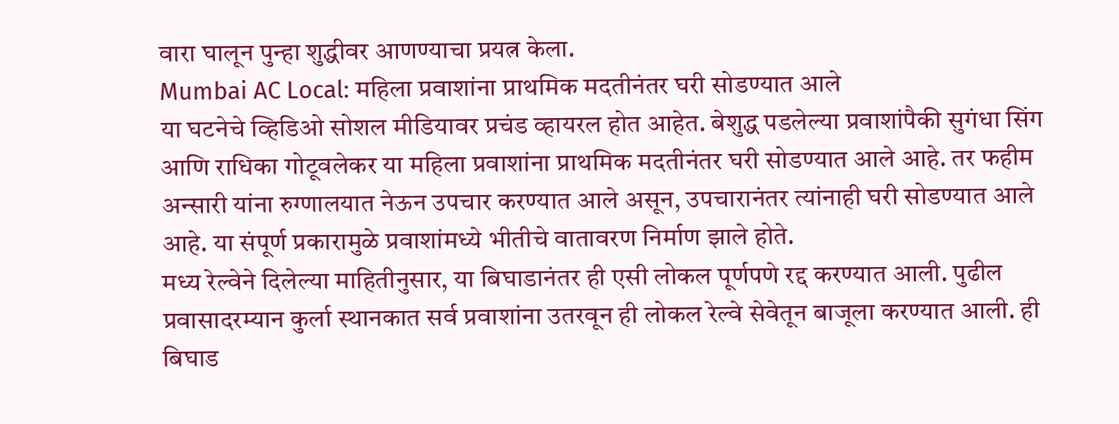वारा घालून पुन्हा शुद्धीवर आणण्याचा प्रयत्न केला.
Mumbai AC Local: महिला प्रवाशांना प्राथमिक मदतीनंतर घरी सोडण्यात आले
या घटनेचे व्हिडिओ सोशल मीडियावर प्रचंड व्हायरल होत आहेत. बेशुद्ध पडलेल्या प्रवाशांपैकी सुगंधा सिंग आणि राधिका गोटूवलेकर या महिला प्रवाशांना प्राथमिक मदतीनंतर घरी सोडण्यात आले आहे. तर फहीम अन्सारी यांना रुग्णालयात नेऊन उपचार करण्यात आले असून, उपचारानंतर त्यांनाही घरी सोडण्यात आले आहे. या संपूर्ण प्रकारामुळे प्रवाशांमध्ये भीतीचे वातावरण निर्माण झाले होते.
मध्य रेल्वेने दिलेल्या माहितीनुसार, या बिघाडानंतर ही एसी लोकल पूर्णपणे रद्द करण्यात आली. पुढील प्रवासादरम्यान कुर्ला स्थानकात सर्व प्रवाशांना उतरवून ही लोकल रेल्वे सेवेतून बाजूला करण्यात आली. ही बिघाड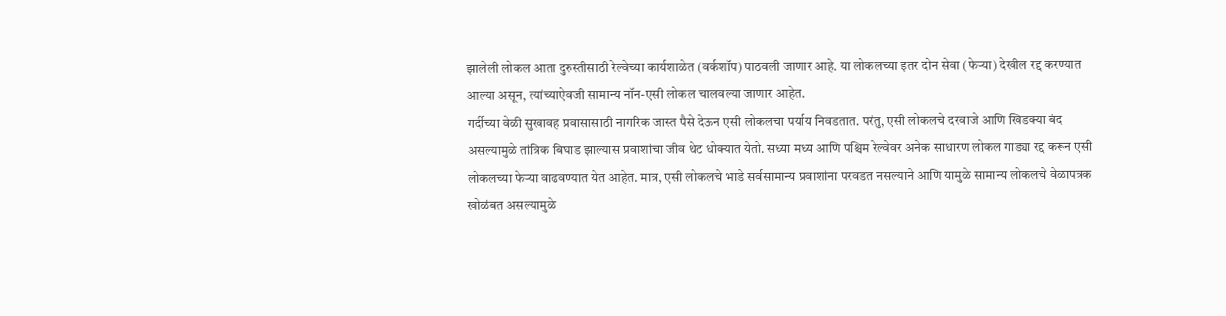झालेली लोकल आता दुरुस्तीसाठी रेल्वेच्या कार्यशाळेत (वर्कशॉप) पाठवली जाणार आहे. या लोकलच्या इतर दोन सेवा (फेऱ्या) देखील रद्द करण्यात आल्या असून, त्यांच्याऐवजी सामान्य नॉन-एसी लोकल चालवल्या जाणार आहेत.
गर्दीच्या वेळी सुखावह प्रवासासाठी नागरिक जास्त पैसे देऊन एसी लोकलचा पर्याय निवडतात. परंतु, एसी लोकलचे दरवाजे आणि खिडक्या बंद असल्यामुळे तांत्रिक बिघाड झाल्यास प्रवाशांचा जीव थेट धोक्यात येतो. सध्या मध्य आणि पश्चिम रेल्वेवर अनेक साधारण लोकल गाड्या रद्द करून एसी लोकलच्या फेऱ्या वाढवण्यात येत आहेत. मात्र, एसी लोकलचे भाडे सर्वसामान्य प्रवाशांना परवडत नसल्याने आणि यामुळे सामान्य लोकलचे वेळापत्रक खोळंबत असल्यामुळे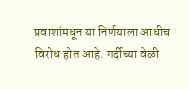प्रवाशांमधून या निर्णयाला आधीच विरोध होत आहे. गर्दीच्या वेळी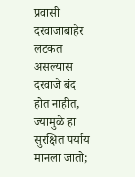प्रवासी दरवाजाबाहेर लटकत असल्यास दरवाजे बंद होत नाहीत, ज्यामुळे हा सुरक्षित पर्याय मानला जातो;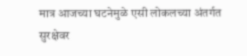मात्र आजच्या घटनेमुळे एसी लोकलच्या अंतर्गत सुरक्षेवर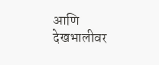आणि देखभालीवर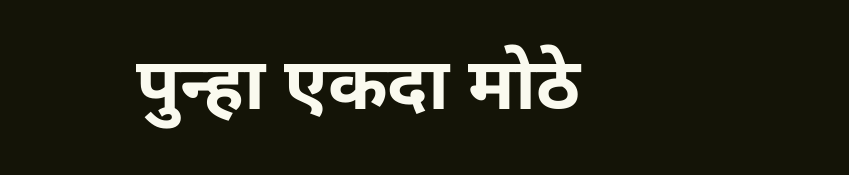पुन्हा एकदा मोठे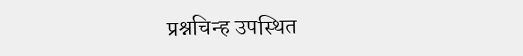प्रश्नचिन्ह उपस्थित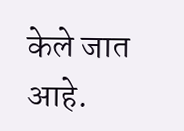केले जात आहे.